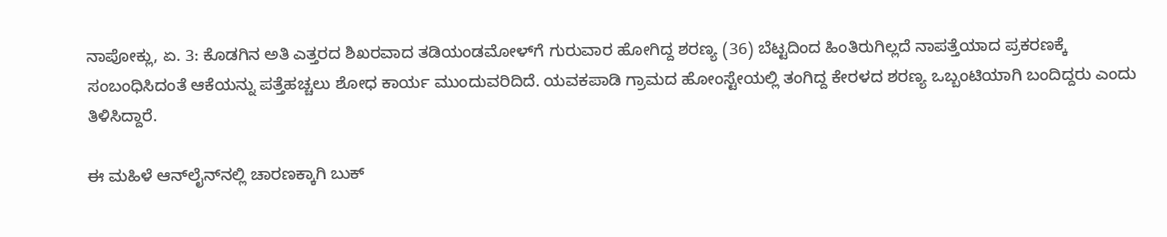ನಾಪೋಕ್ಲು, ಏ. 3: ಕೊಡಗಿನ ಅತಿ ಎತ್ತರದ ಶಿಖರವಾದ ತಡಿಯಂಡಮೋಳ್‍ಗೆ ಗುರುವಾರ ಹೋಗಿದ್ದ ಶರಣ್ಯ (36) ಬೆಟ್ಟದಿಂದ ಹಿಂತಿರುಗಿಲ್ಲದೆ ನಾಪತ್ತೆಯಾದ ಪ್ರಕರಣಕ್ಕೆ ಸಂಬಂಧಿಸಿದಂತೆ ಆಕೆಯನ್ನು ಪತ್ತೆಹಚ್ಚಲು ಶೋಧ ಕಾರ್ಯ ಮುಂದುವರಿದಿದೆ. ಯವಕಪಾಡಿ ಗ್ರಾಮದ ಹೋಂಸ್ಟೇಯಲ್ಲಿ ತಂಗಿದ್ದ ಕೇರಳದ ಶರಣ್ಯ ಒಬ್ಬಂಟಿಯಾಗಿ ಬಂದಿದ್ದರು ಎಂದು ತಿಳಿಸಿದ್ದಾರೆ.

ಈ ಮಹಿಳೆ ಆನ್‍ಲೈನ್‍ನಲ್ಲಿ ಚಾರಣಕ್ಕಾಗಿ ಬುಕ್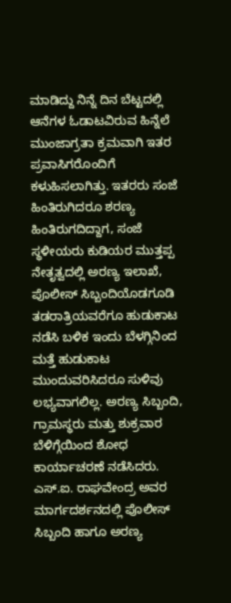ಮಾಡಿದ್ದು ನಿನ್ನೆ ದಿನ ಬೆಟ್ಟದಲ್ಲಿ ಆನೆಗಳ ಓಡಾಟವಿರುವ ಹಿನ್ನೆಲೆ ಮುಂಜಾಗ್ರತಾ ಕ್ರಮವಾಗಿ ಇತರ ಪ್ರವಾಸಿಗರೊಂದಿಗೆ ಕಳುಹಿಸಲಾಗಿತ್ತು. ಇತರರು ಸಂಜೆ ಹಿಂತಿರುಗಿದರೂ ಶರಣ್ಯ ಹಿಂತಿರುಗದಿದ್ದಾಗ, ಸಂಜೆ ಸ್ಥಳೀಯರು ಕುಡಿಯರ ಮುತ್ತಪ್ಪ ನೇತೃತ್ವದಲ್ಲಿ ಅರಣ್ಯ ಇಲಾಖೆ, ಪೊಲೀಸ್ ಸಿಬ್ಬಂದಿಯೊಡಗೂಡಿ ತಡರಾತ್ರಿಯವರೆಗೂ ಹುಡುಕಾಟ ನಡೆಸಿ ಬಳಿಕ ಇಂದು ಬೆಳಗ್ಗಿನಿಂದ ಮತ್ತೆ ಹುಡುಕಾಟ ಮುಂದುವರಿಸಿದರೂ ಸುಳಿವು ಲಭ್ಯವಾಗಲಿಲ್ಲ. ಅರಣ್ಯ ಸಿಬ್ಬಂದಿ, ಗ್ರಾಮಸ್ಥರು ಮತ್ತು ಶುಕ್ರವಾರ ಬೆಳಿಗ್ಗೆಯಿಂದ ಶೋಧ ಕಾರ್ಯಾಚರಣೆ ನಡೆಸಿದರು. ಎಸ್.ಐ. ರಾಘವೇಂದ್ರ ಅವರ ಮಾರ್ಗದರ್ಶನದಲ್ಲಿ ಪೊಲೀಸ್ ಸಿಬ್ಬಂದಿ ಹಾಗೂ ಅರಣ್ಯ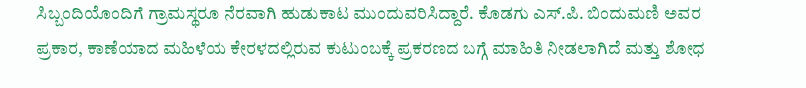ಸಿಬ್ಬಂದಿಯೊಂದಿಗೆ ಗ್ರಾಮಸ್ಥರೂ ನೆರವಾಗಿ ಹುಡುಕಾಟ ಮುಂದುವರಿಸಿದ್ದಾರೆ. ಕೊಡಗು ಎಸ್.ಪಿ. ಬಿಂದುಮಣಿ ಅವರ ಪ್ರಕಾರ, ಕಾಣೆಯಾದ ಮಹಿಳೆಯ ಕೇರಳದಲ್ಲಿರುವ ಕುಟುಂಬಕ್ಕೆ ಪ್ರಕರಣದ ಬಗ್ಗೆ ಮಾಹಿತಿ ನೀಡಲಾಗಿದೆ ಮತ್ತು ಶೋಧ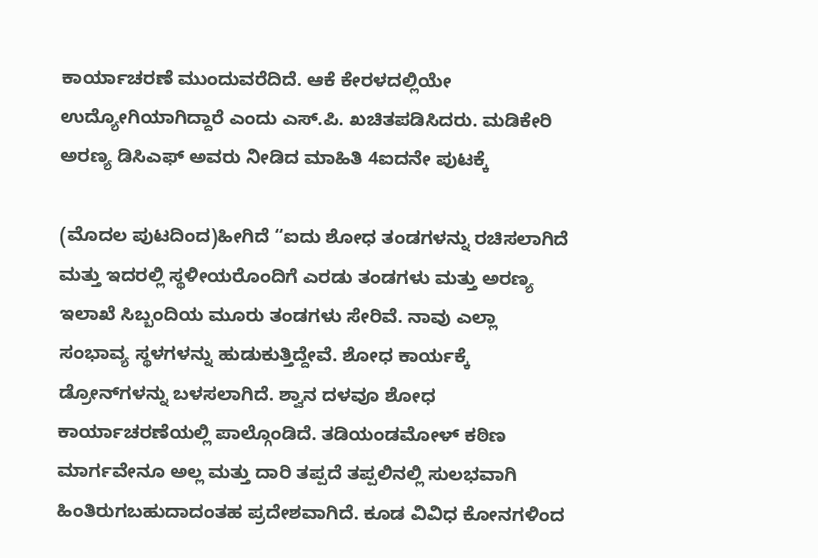ಕಾರ್ಯಾಚರಣೆ ಮುಂದುವರೆದಿದೆ. ಆಕೆ ಕೇರಳದಲ್ಲಿಯೇ ಉದ್ಯೋಗಿಯಾಗಿದ್ದಾರೆ ಎಂದು ಎಸ್.ಪಿ. ಖಚಿತಪಡಿಸಿದರು. ಮಡಿಕೇರಿ ಅರಣ್ಯ ಡಿಸಿಎಫ್ ಅವರು ನೀಡಿದ ಮಾಹಿತಿ 4ಐದನೇ ಪುಟಕ್ಕೆ

(ಮೊದಲ ಪುಟದಿಂದ)ಹೀಗಿದೆ “ಐದು ಶೋಧ ತಂಡಗಳನ್ನು ರಚಿಸಲಾಗಿದೆ ಮತ್ತು ಇದರಲ್ಲಿ ಸ್ಥಳೀಯರೊಂದಿಗೆ ಎರಡು ತಂಡಗಳು ಮತ್ತು ಅರಣ್ಯ ಇಲಾಖೆ ಸಿಬ್ಬಂದಿಯ ಮೂರು ತಂಡಗಳು ಸೇರಿವೆ. ನಾವು ಎಲ್ಲಾ ಸಂಭಾವ್ಯ ಸ್ಥಳಗಳನ್ನು ಹುಡುಕುತ್ತಿದ್ದೇವೆ. ಶೋಧ ಕಾರ್ಯಕ್ಕೆ ಡ್ರೋನ್‍ಗಳನ್ನು ಬಳಸಲಾಗಿದೆ. ಶ್ವಾನ ದಳವೂ ಶೋಧ ಕಾರ್ಯಾಚರಣೆಯಲ್ಲಿ ಪಾಲ್ಗೊಂಡಿದೆ. ತಡಿಯಂಡಮೋಳ್ ಕಠಿಣ ಮಾರ್ಗವೇನೂ ಅಲ್ಲ ಮತ್ತು ದಾರಿ ತಪ್ಪದೆ ತಪ್ಪಲಿನಲ್ಲಿ ಸುಲಭವಾಗಿ ಹಿಂತಿರುಗಬಹುದಾದಂತಹ ಪ್ರದೇಶವಾಗಿದೆ. ಕೂಡ ವಿವಿಧ ಕೋನಗಳಿಂದ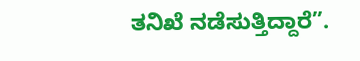ತನಿಖೆ ನಡೆಸುತ್ತಿದ್ದಾರೆ”.